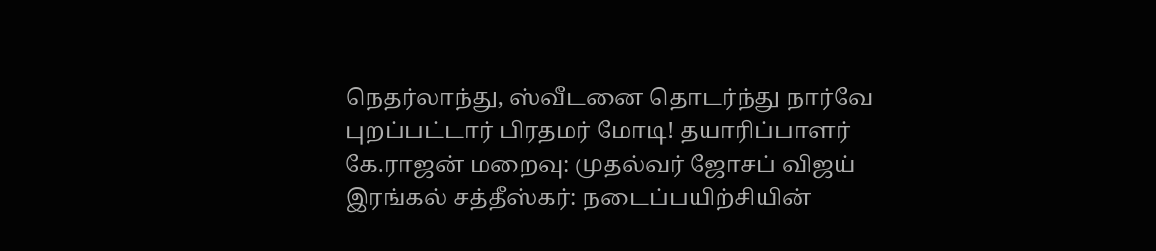நெதர்லாந்து, ஸ்வீடனை தொடர்ந்து நார்வே புறப்பட்டார் பிரதமர் மோடி! தயாரிப்பாளர் கே.ராஜன் மறைவு: முதல்வர் ஜோசப் விஜய் இரங்கல் சத்தீஸ்கர்: நடைப்பயிற்சியின்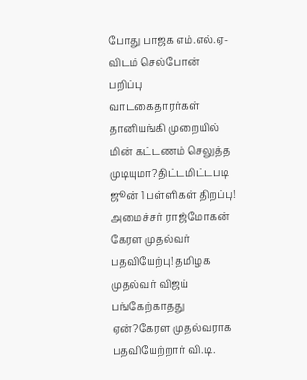போது பாஜக எம்.எல்.ஏ-விடம் செல்போன் பறிப்பு வாடகைதாரர்கள் தானியங்கி முறையில் மின் கட்டணம் செலுத்த முடியுமா?திட்டமிட்டபடி ஜூன் 1 பள்ளிகள் திறப்பு! அமைச்சர் ராஜ்மோகன் கேரள முதல்வர் பதவியேற்பு! தமிழக முதல்வர் விஜய் பங்கேற்காதது ஏன்?கேரள முதல்வராக பதவியேற்றார் வி.டி.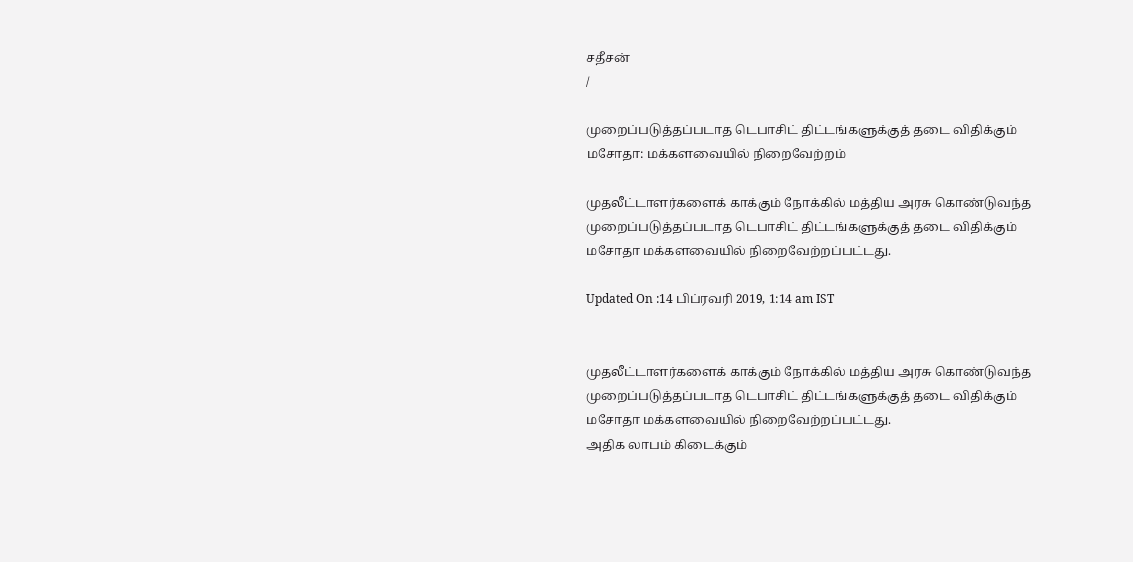சதீசன்
/

முறைப்படுத்தப்படாத டெபாசிட் திட்டங்களுக்குத் தடை விதிக்கும் மசோதா: மக்களவையில் நிறைவேற்றம்

முதலீட்டாளர்களைக் காக்கும் நோக்கில் மத்திய அரசு கொண்டுவந்த முறைப்படுத்தப்படாத டெபாசிட் திட்டங்களுக்குத் தடை விதிக்கும் மசோதா மக்களவையில் நிறைவேற்றப்பட்டது.

Updated On :14 பிப்ரவரி 2019, 1:14 am IST


முதலீட்டாளர்களைக் காக்கும் நோக்கில் மத்திய அரசு கொண்டுவந்த முறைப்படுத்தப்படாத டெபாசிட் திட்டங்களுக்குத் தடை விதிக்கும் மசோதா மக்களவையில் நிறைவேற்றப்பட்டது.
அதிக லாபம் கிடைக்கும்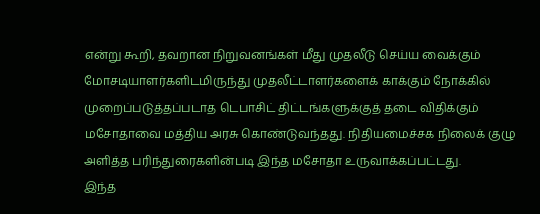என்று கூறி, தவறான நிறுவனங்கள் மீது முதலீடு செய்ய வைக்கும் மோசடியாளர்களிடமிருந்து முதலீட்டாளர்களைக் காக்கும் நோக்கில் முறைப்படுத்தப்படாத டெபாசிட் திட்டங்களுக்குத் தடை விதிக்கும் மசோதாவை மத்திய அரசு கொண்டுவந்தது. நிதியமைச்சக நிலைக் குழு அளித்த பரிந்துரைகளின்படி இந்த மசோதா உருவாக்கப்பட்டது.
இந்த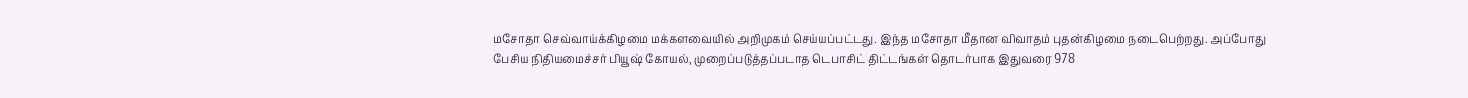மசோதா செவ்வாய்க்கிழமை மக்களவையில் அறிமுகம் செய்யப்பட்டது. இந்த மசோதா மீதான விவாதம் புதன்கிழமை நடைபெற்றது. அப்போது பேசிய நிதியமைச்சர் பியூஷ் கோயல், முறைப்படுத்தப்படாத டெபாசிட் திட்டங்கள் தொடர்பாக இதுவரை 978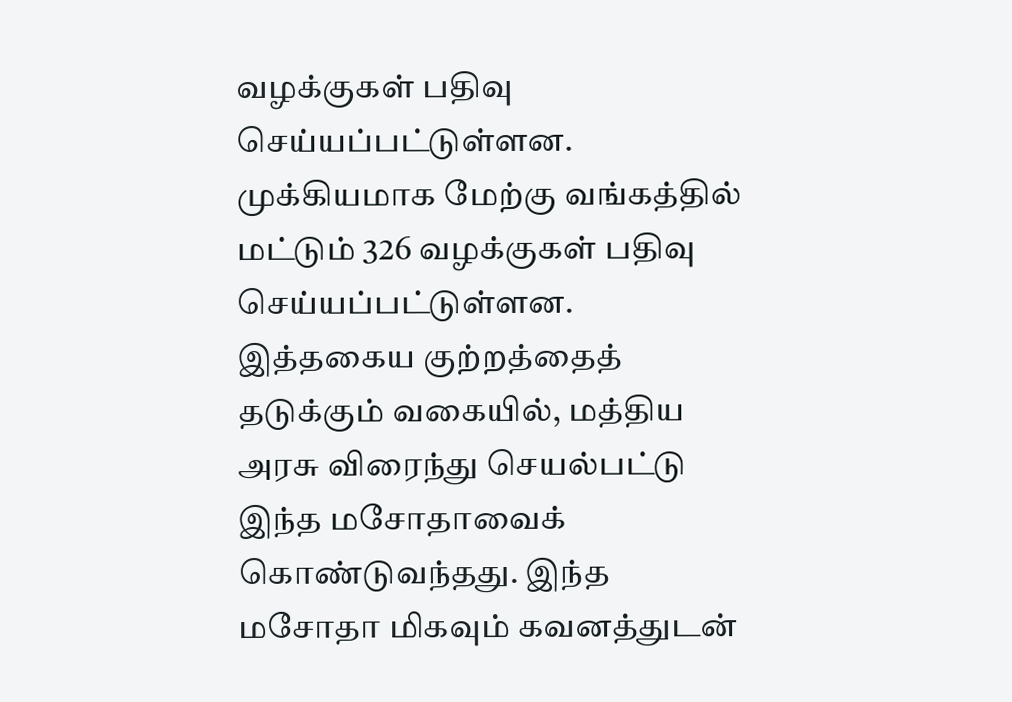வழக்குகள் பதிவு செய்யப்பட்டுள்ளன. முக்கியமாக மேற்கு வங்கத்தில் மட்டும் 326 வழக்குகள் பதிவு செய்யப்பட்டுள்ளன.
இத்தகைய குற்றத்தைத் தடுக்கும் வகையில், மத்திய அரசு விரைந்து செயல்பட்டு இந்த மசோதாவைக் கொண்டுவந்தது. இந்த மசோதா மிகவும் கவனத்துடன்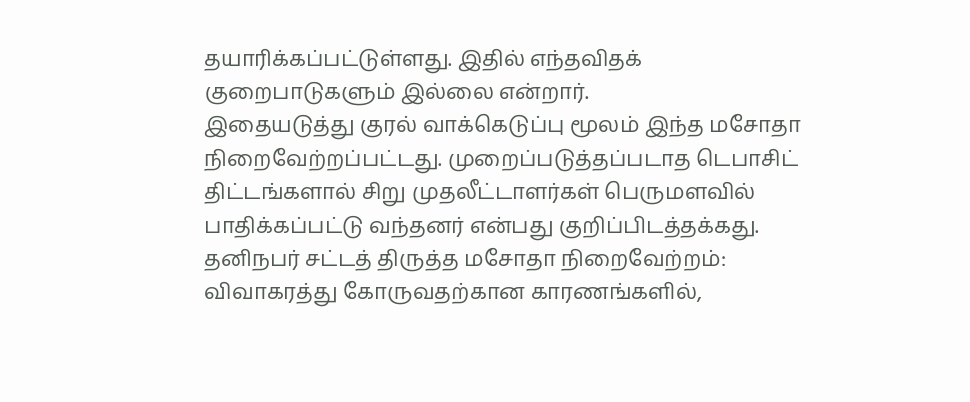தயாரிக்கப்பட்டுள்ளது. இதில் எந்தவிதக் குறைபாடுகளும் இல்லை என்றார்.
இதையடுத்து குரல் வாக்கெடுப்பு மூலம் இந்த மசோதா நிறைவேற்றப்பட்டது. முறைப்படுத்தப்படாத டெபாசிட் திட்டங்களால் சிறு முதலீட்டாளர்கள் பெருமளவில் பாதிக்கப்பட்டு வந்தனர் என்பது குறிப்பிடத்தக்கது.
தனிநபர் சட்டத் திருத்த மசோதா நிறைவேற்றம்: விவாகரத்து கோருவதற்கான காரணங்களில்,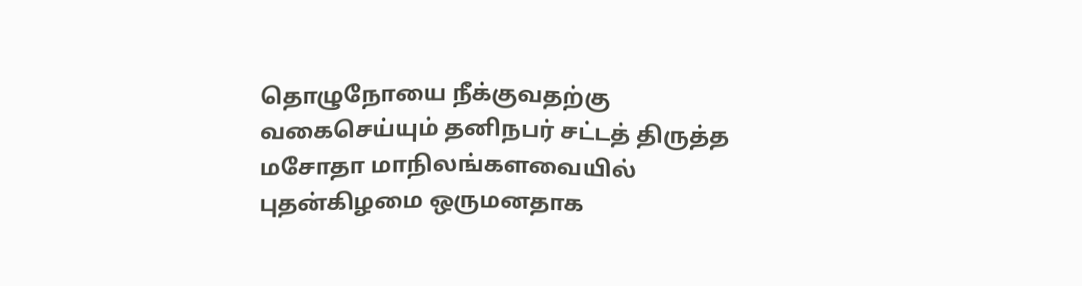தொழுநோயை நீக்குவதற்கு வகைசெய்யும் தனிநபர் சட்டத் திருத்த மசோதா மாநிலங்களவையில் புதன்கிழமை ஒருமனதாக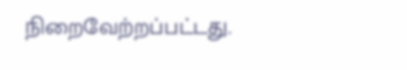நிறைவேற்றப்பட்டது.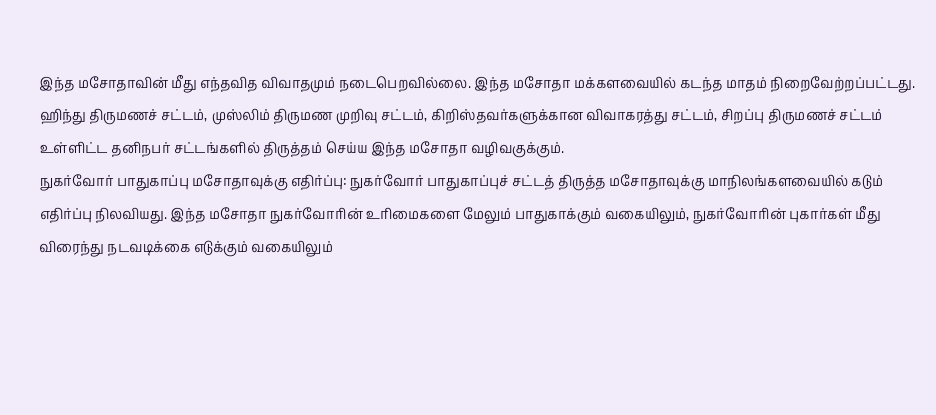இந்த மசோதாவின் மீது எந்தவித விவாதமும் நடைபெறவில்லை. இந்த மசோதா மக்களவையில் கடந்த மாதம் நிறைவேற்றப்பட்டது.
ஹிந்து திருமணச் சட்டம், முஸ்லிம் திருமண முறிவு சட்டம், கிறிஸ்தவர்களுக்கான விவாகரத்து சட்டம், சிறப்பு திருமணச் சட்டம் உள்ளிட்ட தனிநபர் சட்டங்களில் திருத்தம் செய்ய இந்த மசோதா வழிவகுக்கும்.
நுகர்வோர் பாதுகாப்பு மசோதாவுக்கு எதிர்ப்பு: நுகர்வோர் பாதுகாப்புச் சட்டத் திருத்த மசோதாவுக்கு மாநிலங்களவையில் கடும் எதிர்ப்பு நிலவியது. இந்த மசோதா நுகர்வோரின் உரிமைகளை மேலும் பாதுகாக்கும் வகையிலும், நுகர்வோரின் புகார்கள் மீது விரைந்து நடவடிக்கை எடுக்கும் வகையிலும்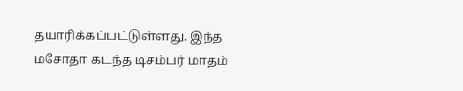தயாரிக்கப்பட்டுள்ளது. இந்த மசோதா கடந்த டிசம்பர் மாதம்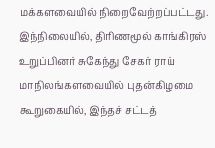மக்களவையில் நிறைவேற்றப்பட்டது.
இந்நிலையில், திரிணமூல் காங்கிரஸ் உறுப்பினர் சுகேந்து சேகர் ராய் மாநிலங்களவையில் புதன்கிழமை கூறுகையில், இந்தச் சட்டத்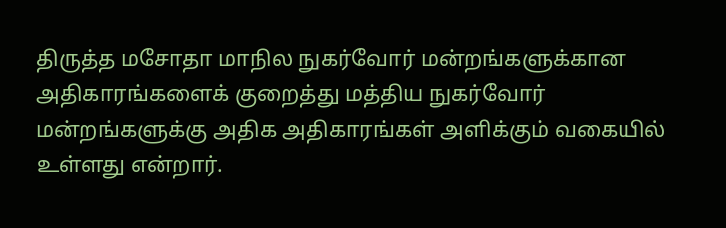திருத்த மசோதா மாநில நுகர்வோர் மன்றங்களுக்கான அதிகாரங்களைக் குறைத்து மத்திய நுகர்வோர் மன்றங்களுக்கு அதிக அதிகாரங்கள் அளிக்கும் வகையில் உள்ளது என்றார்.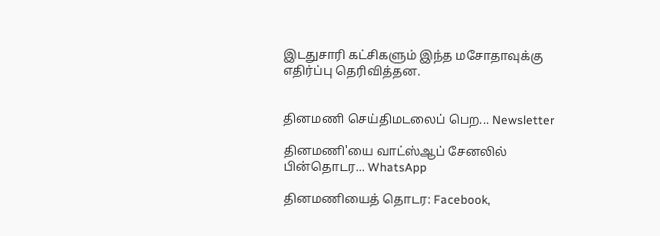இடதுசாரி கட்சிகளும் இந்த மசோதாவுக்கு எதிர்ப்பு தெரிவித்தன.


தினமணி செய்திமடலைப் பெற... Newsletter

தினமணி'யை வாட்ஸ்ஆப் சேனலில் பின்தொடர... WhatsApp

தினமணியைத் தொடர: Facebook,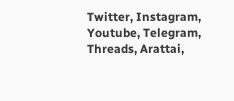Twitter, Instagram, Youtube, Telegram, Threads, Arattai,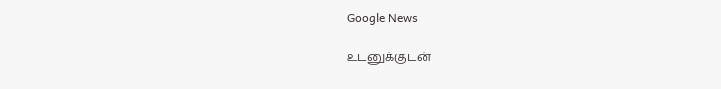Google News

உடனுக்குடன்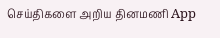செய்திகளை அறிய தினமணி App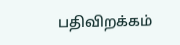பதிவிறக்கம்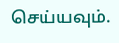செய்யவும்.